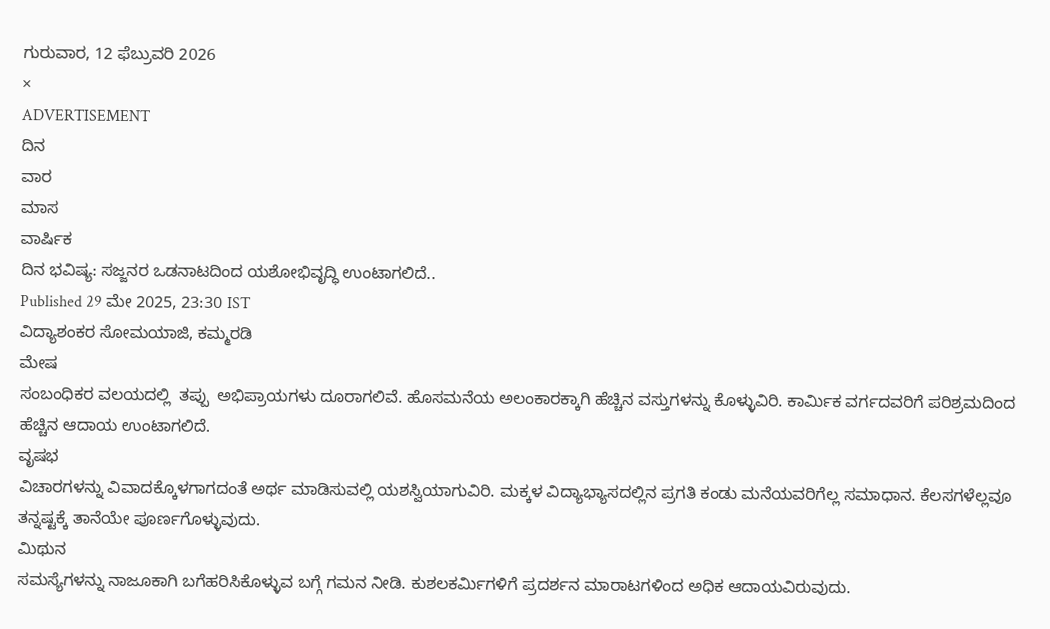ಗುರುವಾರ, 12 ಫೆಬ್ರುವರಿ 2026
×
ADVERTISEMENT
ದಿನ
ವಾರ
ಮಾಸ
ವಾರ್ಷಿಕ
ದಿನ ಭವಿಷ್ಯ: ಸಜ್ಜನರ ಒಡನಾಟದಿಂದ ಯಶೋಭಿವೃದ್ಧಿ ಉಂಟಾಗಲಿದೆ..
Published 29 ಮೇ 2025, 23:30 IST
ವಿದ್ಯಾಶಂಕರ ಸೋಮಯಾಜಿ, ಕಮ್ಮರಡಿ
ಮೇಷ
ಸಂಬಂಧಿಕರ ವಲಯದಲ್ಲಿ  ತಪ್ಪು  ಅಭಿಪ್ರಾಯಗಳು ದೂರಾಗಲಿವೆ. ಹೊಸಮನೆಯ ಅಲಂಕಾರಕ್ಕಾಗಿ ಹೆಚ್ಚಿನ ವಸ್ತುಗಳನ್ನು ಕೊಳ್ಳುವಿರಿ. ಕಾರ್ಮಿಕ ವರ್ಗದವರಿಗೆ ಪರಿಶ್ರಮದಿಂದ ಹೆಚ್ಚಿನ ಆದಾಯ ಉಂಟಾಗಲಿದೆ.
ವೃಷಭ
ವಿಚಾರಗಳನ್ನು ವಿವಾದಕ್ಕೊಳಗಾಗದಂತೆ ಅರ್ಥ ಮಾಡಿಸುವಲ್ಲಿ ಯಶಸ್ವಿಯಾಗುವಿರಿ. ಮಕ್ಕಳ ವಿದ್ಯಾಭ್ಯಾಸದಲ್ಲಿನ ಪ್ರಗತಿ ಕಂಡು ಮನೆಯವರಿಗೆಲ್ಲ ಸಮಾಧಾನ. ಕೆಲಸಗಳೆಲ್ಲವೂ ತನ್ನಷ್ಟಕ್ಕೆ ತಾನೆಯೇ ಪೂರ್ಣಗೊಳ್ಳುವುದು.
ಮಿಥುನ
ಸಮಸ್ಯೆಗಳನ್ನು ನಾಜೂಕಾಗಿ ಬಗೆಹರಿಸಿಕೊಳ್ಳುವ ಬಗ್ಗೆ ಗಮನ ನೀಡಿ. ಕುಶಲಕರ್ಮಿಗಳಿಗೆ ಪ್ರದರ್ಶನ ಮಾರಾಟಗಳಿಂದ ಅಧಿಕ ಆದಾಯವಿರುವುದು.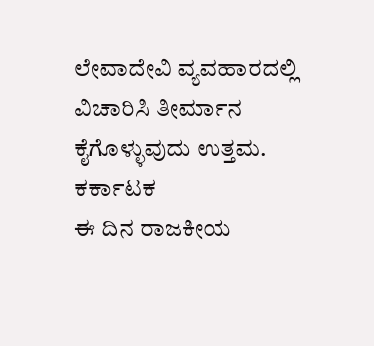ಲೇವಾದೇವಿ ವ್ಯವಹಾರದಲ್ಲಿ ವಿಚಾರಿಸಿ ತೀರ್ಮಾನ ಕೈಗೊಳ್ಳುವುದು ಉತ್ತಮ.
ಕರ್ಕಾಟಕ
ಈ ದಿನ ರಾಜಕೀಯ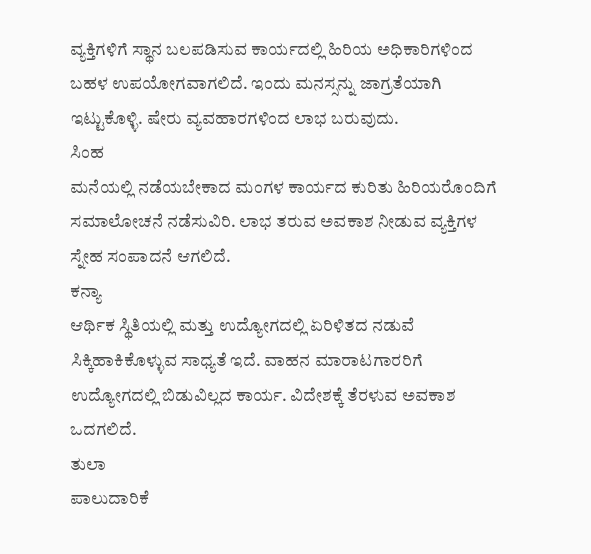ವ್ಯಕ್ತಿಗಳಿಗೆ ಸ್ಥಾನ ಬಲಪಡಿಸುವ ಕಾರ್ಯದಲ್ಲಿ ಹಿರಿಯ ಅಧಿಕಾರಿಗಳಿಂದ ಬಹಳ ಉಪಯೋಗವಾಗಲಿದೆ. ಇಂದು ಮನಸ್ಸನ್ನು ಜಾಗ್ರತೆಯಾಗಿ ಇಟ್ಟುಕೊಳ್ಳಿ. ಷೇರು ವ್ಯವಹಾರಗಳಿಂದ ಲಾಭ ಬರುವುದು.
ಸಿಂಹ
ಮನೆಯಲ್ಲಿ ನಡೆಯಬೇಕಾದ ಮಂಗಳ ಕಾರ್ಯದ ಕುರಿತು ಹಿರಿಯರೊಂದಿಗೆ  ಸಮಾಲೋಚನೆ ನಡೆಸುವಿರಿ. ಲಾಭ ತರುವ ಅವಕಾಶ ನೀಡುವ ವ್ಯಕ್ತಿಗಳ ಸ್ನೇಹ ಸಂಪಾದನೆ ಆಗಲಿದೆ.
ಕನ್ಯಾ
ಆರ್ಥಿಕ ಸ್ಥಿತಿಯಲ್ಲಿ ಮತ್ತು ಉದ್ಯೋಗದಲ್ಲಿ ಏರಿಳಿತದ ನಡುವೆ ಸಿಕ್ಕಿಹಾಕಿಕೊಳ್ಳುವ ಸಾಧ್ಯತೆ ಇದೆ. ವಾಹನ ಮಾರಾಟಗಾರರಿಗೆ ಉದ್ಯೋಗದಲ್ಲಿ ಬಿಡುವಿಲ್ಲದ ಕಾರ್ಯ. ವಿದೇಶಕ್ಕೆ ತೆರಳುವ ಅವಕಾಶ ಒದಗಲಿದೆ.
ತುಲಾ
ಪಾಲುದಾರಿಕೆ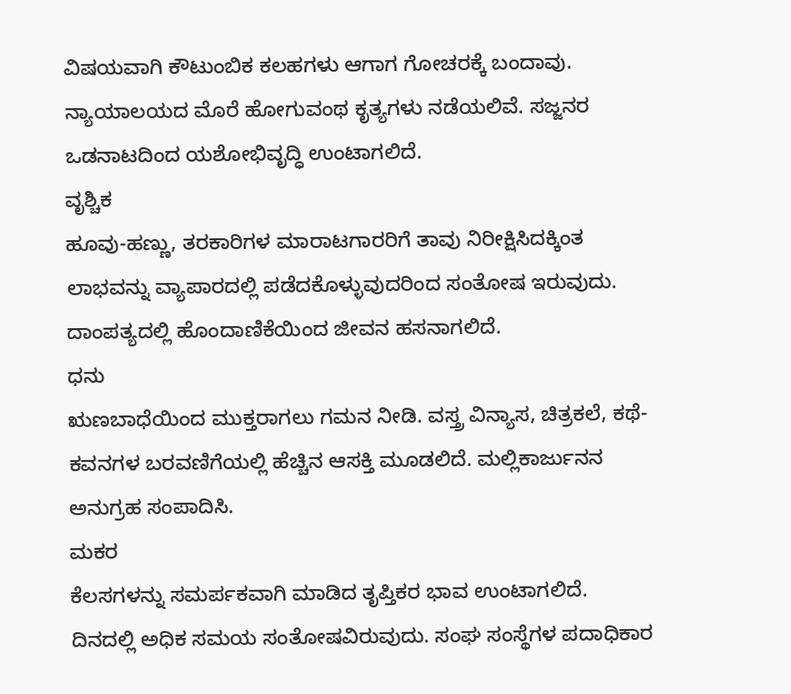ವಿಷಯವಾಗಿ ಕೌಟುಂಬಿಕ ಕಲಹಗಳು ಆಗಾಗ ಗೋಚರಕ್ಕೆ ಬಂದಾವು. ನ್ಯಾಯಾಲಯದ ಮೊರೆ ಹೋಗುವಂಥ ಕೃತ್ಯಗಳು ನಡೆಯಲಿವೆ. ಸಜ್ಜನರ ಒಡನಾಟದಿಂದ ಯಶೋಭಿವೃದ್ಧಿ ಉಂಟಾಗಲಿದೆ.
ವೃಶ್ಚಿಕ
ಹೂವು-ಹಣ್ಣು, ತರಕಾರಿಗಳ ಮಾರಾಟಗಾರರಿಗೆ ತಾವು ನಿರೀಕ್ಷಿಸಿದಕ್ಕಿಂತ ಲಾಭವನ್ನು ವ್ಯಾಪಾರದಲ್ಲಿ ಪಡೆದಕೊಳ್ಳುವುದರಿಂದ ಸಂತೋಷ ಇರುವುದು. ದಾಂಪತ್ಯದಲ್ಲಿ ಹೊಂದಾಣಿಕೆಯಿಂದ ಜೀವನ ಹಸನಾಗಲಿದೆ.
ಧನು
ಋಣಬಾಧೆಯಿಂದ ಮುಕ್ತರಾಗಲು ಗಮನ ನೀಡಿ. ವಸ್ತ್ರ ವಿನ್ಯಾಸ, ಚಿತ್ರಕಲೆ, ಕಥೆ-ಕವನಗಳ ಬರವಣಿಗೆಯಲ್ಲಿ ಹೆಚ್ಚಿನ ಆಸಕ್ತಿ ಮೂಡಲಿದೆ. ಮಲ್ಲಿಕಾರ್ಜುನನ ಅನುಗ್ರಹ ಸಂಪಾದಿಸಿ.
ಮಕರ
ಕೆಲಸಗಳನ್ನು ಸಮರ್ಪಕವಾಗಿ ಮಾಡಿದ ತೃಪ್ತಿಕರ ಭಾವ ಉಂಟಾಗಲಿದೆ. ದಿನದಲ್ಲಿ ಅಧಿಕ ಸಮಯ ಸಂತೋಷವಿರುವುದು. ಸಂಘ ಸಂಸ್ಥೆಗಳ ಪದಾಧಿಕಾರ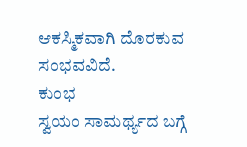ಆಕಸ್ಮಿಕವಾಗಿ ದೊರಕುವ ಸಂಭವವಿದೆ.
ಕುಂಭ
ಸ್ವಯಂ ಸಾಮರ್ಥ್ಯದ ಬಗ್ಗೆ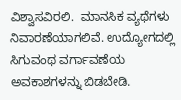ವಿಶ್ವಾಸವಿರಲಿ.  ಮಾನಸಿಕ ವ್ಯಥೆಗಳು ನಿವಾರಣೆಯಾಗಲಿವೆ. ಉದ್ಯೋಗದಲ್ಲಿ ಸಿಗುವಂಥ ವರ್ಗಾವಣೆಯ ಅವಕಾಶಗಳನ್ನು ಬಿಡಬೇಡಿ.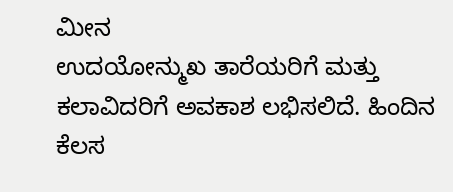ಮೀನ
ಉದಯೋನ್ಮುಖ ತಾರೆಯರಿಗೆ ಮತ್ತು ಕಲಾವಿದರಿಗೆ ಅವಕಾಶ ಲಭಿಸಲಿದೆ. ಹಿಂದಿನ ಕೆಲಸ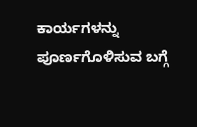ಕಾರ್ಯಗಳನ್ನು ಪೂರ್ಣಗೊಳಿಸುವ ಬಗ್ಗೆ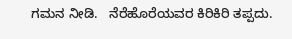ಗಮನ ನೀಡಿ.   ನೆರೆಹೊರೆಯವರ ಕಿರಿಕಿರಿ ತಪ್ಪದು.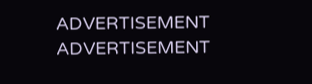ADVERTISEMENT
ADVERTISEMENT